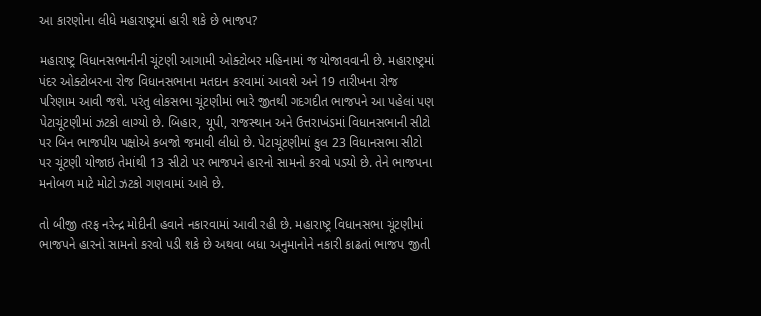આ કારણોના લીધે મહારાષ્ટ્રમાં હારી શકે છે ભાજપ?

મહારાષ્ટ્ર વિધાનસભાનીની ચૂંટણી આગામી ઓક્ટોબર મહિનામાં જ યોજાવવાની છે. મહારાષ્ટ્રમાં પંદર ઓક્ટોબરના રોજ વિધાનસભાના મતદાન કરવામાં આવશે અને 19 તારીખના રોજ પરિણામ આવી જશે. પરંતુ લોકસભા ચૂંટણીમાં ભારે જીતથી ગદગદીત ભાજપને આ પહેલાં પણ પેટાચૂંટણીમાં ઝટકો લાગ્યો છે. બિહાર, યૂપી, રાજસ્થાન અને ઉત્તરાખંડમાં વિધાનસભાની સીટો પર બિન ભાજપીય પક્ષોએ કબજો જમાવી લીધો છે. પેટાચૂંટણીમાં કુલ 23 વિધાનસભા સીટો પર ચૂંટણી યોજાઇ તેમાંથી 13 સીટો પર ભાજપને હારનો સામનો કરવો પડ્યો છે. તેને ભાજપના મનોબળ માટે મોટો ઝટકો ગણવામાં આવે છે.

તો બીજી તરફ નરેન્દ્ર મોદીની હવાને નકારવામાં આવી રહી છે. મહારાષ્ટ્ર વિધાનસભા ચૂંટણીમાં ભાજપને હારનો સામનો કરવો પડી શકે છે અથવા બધા અનુમાનોને નકારી કાઢતાં ભાજપ જીતી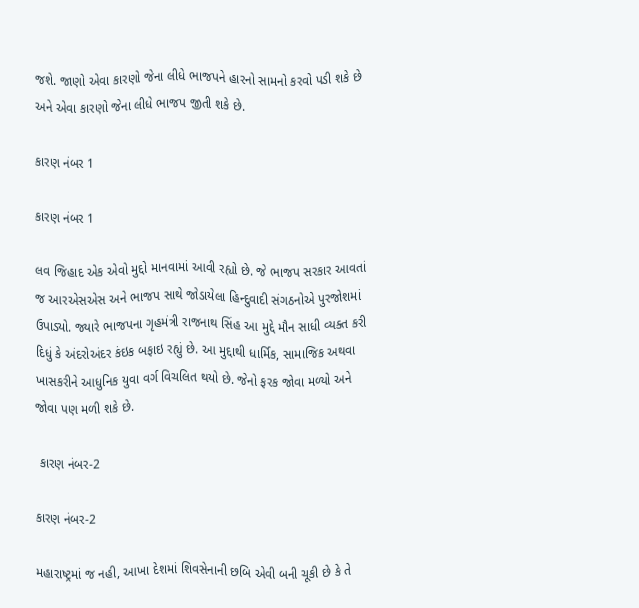જશે. જાણો એવા કારણો જેના લીધે ભાજપને હારનો સામનો કરવો પડી શકે છે અને એવા કારણો જેના લીધે ભાજપ જીતી શકે છે.

કારણ નંબર 1

કારણ નંબર 1

લવ જિહાદ એક એવો મુદ્દો માનવામાં આવી રહ્યો છે. જે ભાજપ સરકાર આવતાં જ આરએસએસ અને ભાજપ સાથે જોડાયેલા હિન્દુવાદી સંગઠનોએ પુરજોશમાં ઉપાડ્યો. જ્યારે ભાજપના ગૃહમંત્રી રાજનાથ સિંહ આ મુદ્દે મૌન સાધી વ્યક્ત કરી દિધું કે અંદરોઅંદર કંઇક બફાઇ રહ્યું છે. આ મુદ્દાથી ધાર્મિક, સામાજિક અથવા ખાસકરીને આધુનિક યુવા વર્ગ વિચલિત થયો છે. જેનો ફરક જોવા મળ્યો અને જોવા પણ મળી શકે છે.

 કારણ નંબર-2

કારણ નંબર-2

મહારાષ્ટ્રમાં જ નહી, આખા દેશમાં શિવસેનાની છબિ એવી બની ચૂકી છે કે તે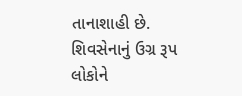તાનાશાહી છે. શિવસેનાનું ઉગ્ર રૂપ લોકોને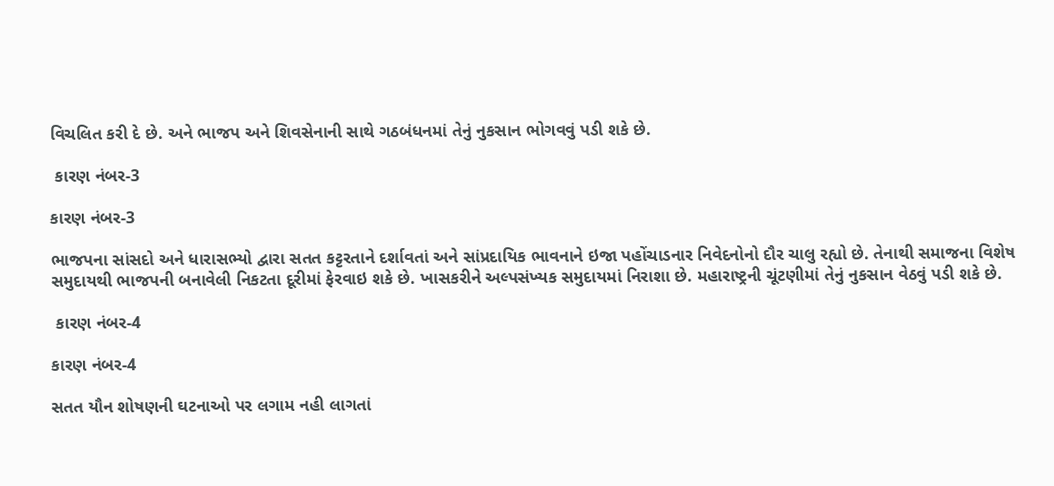વિચલિત કરી દે છે. અને ભાજપ અને શિવસેનાની સાથે ગઠબંધનમાં તેનું નુકસાન ભોગવવું પડી શકે છે.

 કારણ નંબર-3

કારણ નંબર-3

ભાજપના સાંસદો અને ધારાસભ્યો દ્વારા સતત કટ્ટરતાને દર્શાવતાં અને સાંપ્રદાયિક ભાવનાને ઇજા પહોંચાડનાર નિવેદનોનો દૌર ચાલુ રહ્યો છે. તેનાથી સમાજના વિશેષ સમુદાયથી ભાજપની બનાવેલી નિકટતા દૂરીમાં ફેરવાઇ શકે છે. ખાસકરીને અલ્પસંખ્યક સમુદાયમાં નિરાશા છે. મહારાષ્ટ્રની ચૂંટણીમાં તેનું નુકસાન વેઠવું પડી શકે છે.

 કારણ નંબર-4

કારણ નંબર-4

સતત યૌન શોષણની ઘટનાઓ પર લગામ નહી લાગતાં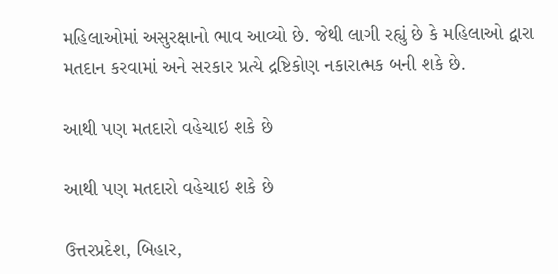મહિલાઓમાં અસુરક્ષાનો ભાવ આવ્યો છે. જેથી લાગી રહ્યું છે કે મહિલાઓ દ્વારા મતદાન કરવામાં અને સરકાર પ્રત્યે દ્રષ્ટિકોણ નકારાત્મક બની શકે છે.

આથી પણ મતદારો વહેચાઇ શકે છે

આથી પણ મતદારો વહેચાઇ શકે છે

ઉત્તરપ્રદેશ, બિહાર,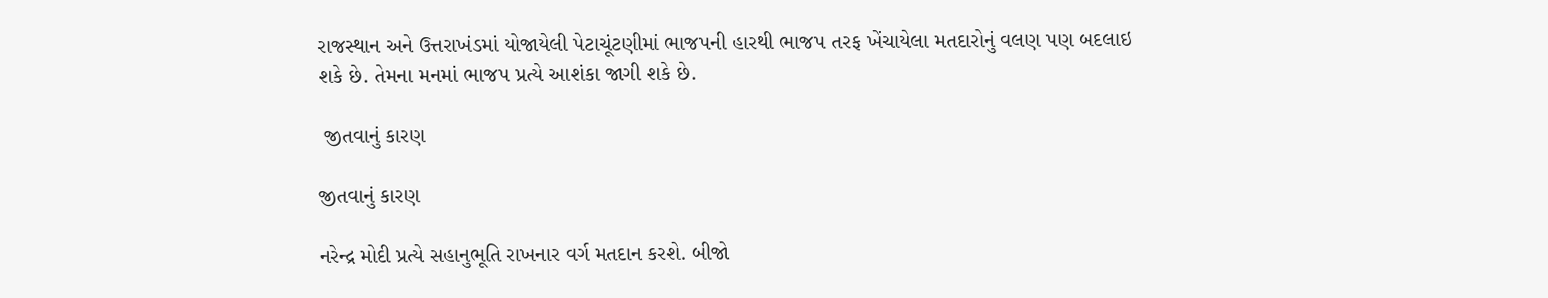રાજસ્થાન અને ઉત્તરાખંડમાં યોજાયેલી પેટાચૂંટણીમાં ભાજપની હારથી ભાજપ તરફ ખેંચાયેલા મતદારોનું વલણ પણ બદલાઇ શકે છે. તેમના મનમાં ભાજપ પ્રત્યે આશંકા જાગી શકે છે.

 જીતવાનું કારણ

જીતવાનું કારણ

નરેન્દ્ર મોદી પ્રત્યે સહાનુભૂતિ રાખનાર વર્ગ મતદાન કરશે. બીજો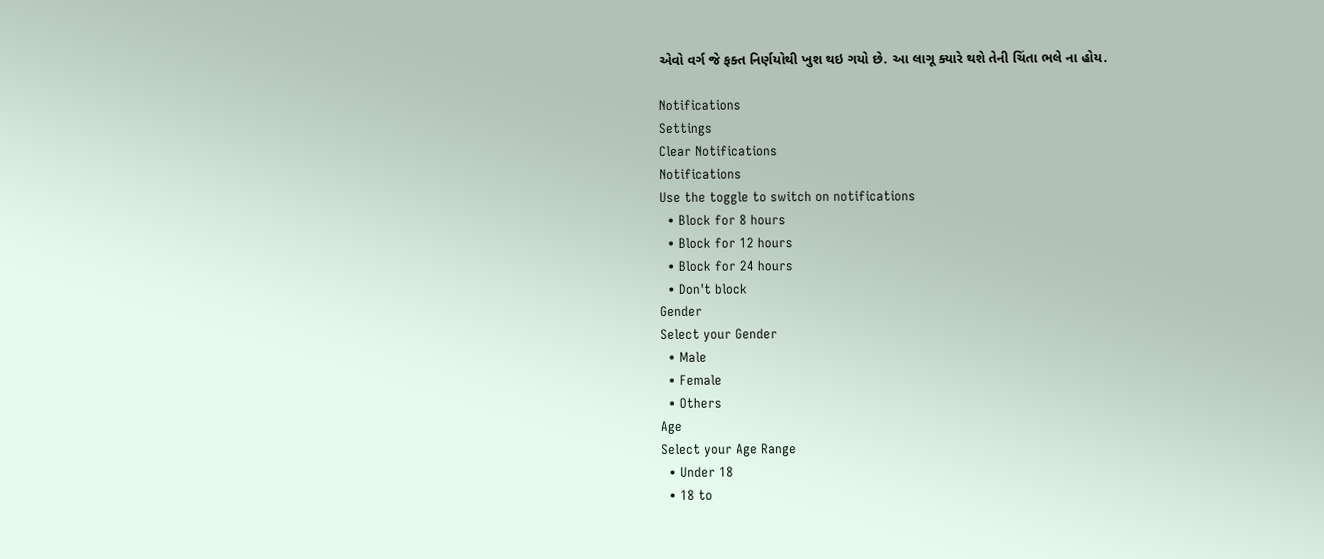એવો વર્ગ જે ફક્ત નિર્ણયોથી ખુશ થઇ ગયો છે. આ લાગૂ ક્યારે થશે તેની ચિંતા ભલે ના હોય.

Notifications
Settings
Clear Notifications
Notifications
Use the toggle to switch on notifications
  • Block for 8 hours
  • Block for 12 hours
  • Block for 24 hours
  • Don't block
Gender
Select your Gender
  • Male
  • Female
  • Others
Age
Select your Age Range
  • Under 18
  • 18 to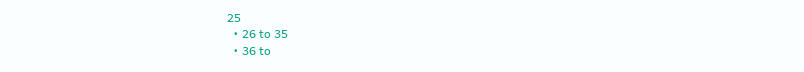25
  • 26 to 35
  • 36 to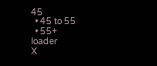45
  • 45 to 55
  • 55+
loader
X